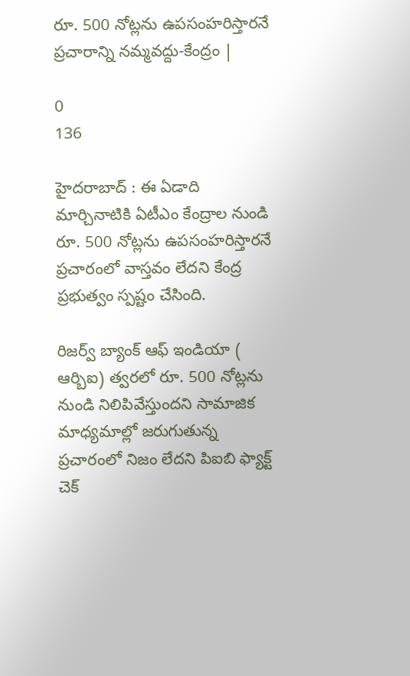రూ. 500 నోట్లను ఉపసంహరిస్తారనే ప్రచారాన్ని నమ్మవద్దు-కేంద్రం |

0
136

హైదరాబాద్ : ఈ ఏడాది మార్చినాటికి ఏటీఎం కేంద్రాల నుండి రూ. 500 నోట్లను ఉపసంహరిస్తారనే ప్రచారంలో వాస్తవం లేదని కేంద్ర ప్రభుత్వం స్పష్టం చేసింది.

రిజర్వ్ బ్యాంక్ ఆఫ్ ఇండియా ( ఆర్బిఐ) త్వరలో రూ. 500 నోట్లను నుండి నిలిపివేస్తుందని సామాజిక మాధ్యమాల్లో జరుగుతున్న ప్రచారంలో నిజం లేదని పిఐబి ఫ్యాక్ట్ చెక్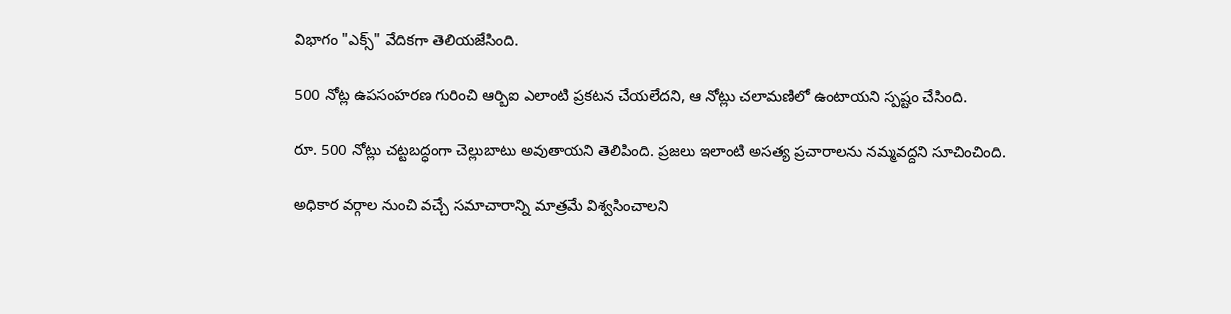విభాగం "ఎక్స్" వేదికగా తెలియజేసింది.

500 నోట్ల ఉపసంహరణ గురించి ఆర్బిఐ ఎలాంటి ప్రకటన చేయలేదని, ఆ నోట్లు చలామణిలో ఉంటాయని స్పష్టం చేసింది.

రూ. 500 నోట్లు చట్టబద్ధంగా చెల్లుబాటు అవుతాయని తెలిపింది. ప్రజలు ఇలాంటి అసత్య ప్రచారాలను నమ్మవద్దని సూచించింది.

అధికార వర్గాల నుంచి వచ్చే సమాచారాన్ని మాత్రమే విశ్వసించాలని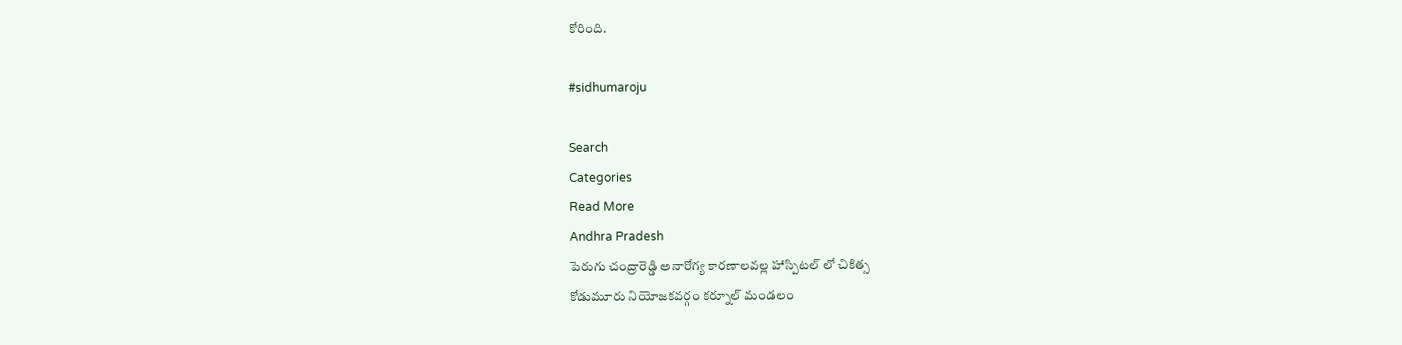కోరింది.

#sidhumaroju

Search
Categories
Read More
Andhra Pradesh
పెరుగు చంద్రారెడ్డి అనారోగ్య కారణాలవల్ల హాస్పిటల్ లో చికిత్స
కోడుమూరు నియోజకవర్గం కర్నూల్ మండలం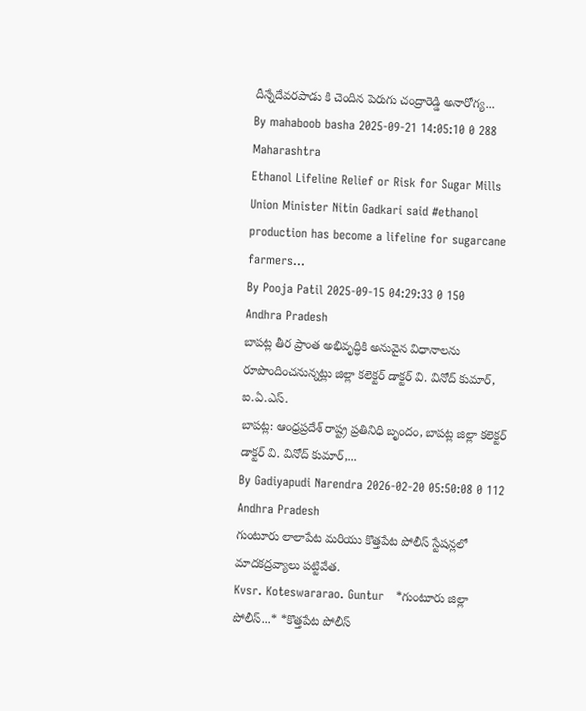దీన్నేదేవరపాడు కి చెందిన పెరుగు చంద్రారెడ్డి అనారోగ్య...
By mahaboob basha 2025-09-21 14:05:10 0 288
Maharashtra
Ethanol Lifeline Relief or Risk for Sugar Mills
Union Minister Nitin Gadkari said #ethanol production has become a lifeline for sugarcane farmers...
By Pooja Patil 2025-09-15 04:29:33 0 150
Andhra Pradesh
బాపట్ల తీర ప్రాంత అభివృద్ధికి అనువైన విధానాలను రూపొందించనున్నట్లు జిల్లా కలెక్టర్ డాక్టర్ వి. వినోద్ కుమార్, ఐ.ఏ.ఎస్.
బాపట్ల: ఆంధ్రప్రదేశ్ రాష్ట్ర ప్రతినిధి బృందం, బాపట్ల జిల్లా కలెక్టర్ డాక్టర్ వి. వినోద్ కుమార్,...
By Gadiyapudi Narendra 2026-02-20 05:50:08 0 112
Andhra Pradesh
గుంటూరు లాలాపేట మరియు కొత్తపేట పోలీస్ స్టేషన్లలో మాదకద్రవ్యాలు పట్టివేత.
Kvsr. Koteswararao. Guntur   *గుంటూరు జిల్లా పోలీస్...* *కొత్తపేట పోలీస్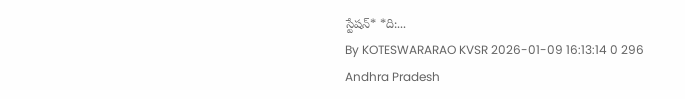స్టేషన్* *ది:...
By KOTESWARARAO KVSR 2026-01-09 16:13:14 0 296
Andhra Pradesh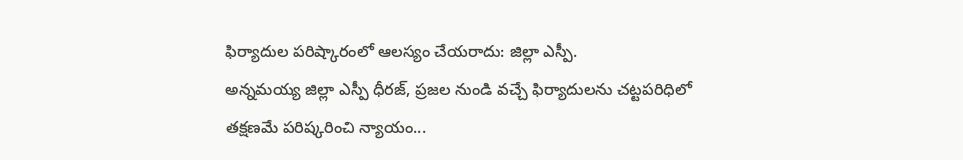ఫిర్యాదుల పరిష్కారంలో ఆలస్యం చేయరాదు: జిల్లా ఎస్పీ.
అన్నమయ్య జిల్లా ఎస్పీ ధీరజ్, ప్రజల నుండి వచ్చే ఫిర్యాదులను చట్టపరిధిలో తక్షణమే పరిష్కరించి న్యాయం...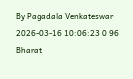By Pagadala Venkateswar 2026-03-16 10:06:23 0 96
Bharat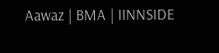Aawaz | BMA | IINNSIDE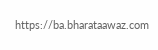https://ba.bharataawaz.com